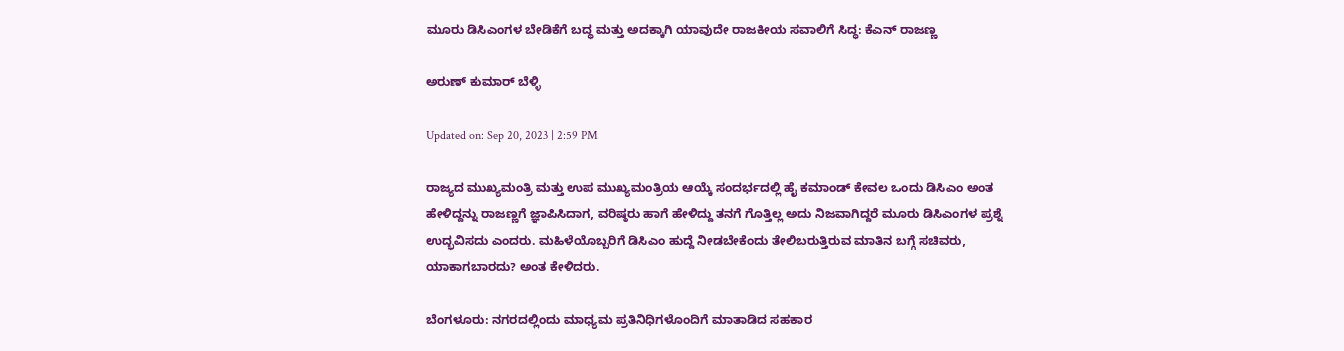ಮೂರು ಡಿಸಿಎಂಗಳ ಬೇಡಿಕೆಗೆ ಬದ್ಧ ಮತ್ತು ಅದಕ್ಕಾಗಿ ಯಾವುದೇ ರಾಜಕೀಯ ಸವಾಲಿಗೆ ಸಿದ್ಧ: ಕೆಎನ್ ರಾಜಣ್ಣ

ಅರುಣ್ ಕುಮಾರ್ ಬೆಳ್ಳಿ

Updated on: Sep 20, 2023 | 2:59 PM

ರಾಜ್ಯದ ಮುಖ್ಯಮಂತ್ರಿ ಮತ್ತು ಉಪ ಮುಖ್ಯಮಂತ್ರಿಯ ಆಯ್ಕೆ ಸಂದರ್ಭದಲ್ಲಿ ಹೈ ಕಮಾಂಡ್ ಕೇವಲ ಒಂದು ಡಿಸಿಎಂ ಅಂತ ಹೇಳಿದ್ದನ್ನು ರಾಜಣ್ಣಗೆ ಜ್ಞಾಪಿಸಿದಾಗ, ವರಿಷ್ಠರು ಹಾಗೆ ಹೇಳಿದ್ದು ತನಗೆ ಗೊತ್ತಿಲ್ಲ ಅದು ನಿಜವಾಗಿದ್ದರೆ ಮೂರು ಡಿಸಿಎಂಗಳ ಪ್ರಶ್ನೆ ಉದ್ಭವಿಸದು ಎಂದರು. ಮಹಿಳೆಯೊಬ್ಬರಿಗೆ ಡಿಸಿಎಂ ಹುದ್ದೆ ನೀಡಬೇಕೆಂದು ತೇಲಿಬರುತ್ತಿರುವ ಮಾತಿನ ಬಗ್ಗೆ ಸಚಿವರು, ಯಾಕಾಗಬಾರದು? ಅಂತ ಕೇಳಿದರು.

ಬೆಂಗಳೂರು: ನಗರದಲ್ಲಿಂದು ಮಾಧ್ಯಮ ಪ್ರತಿನಿಧಿಗಳೊಂದಿಗೆ ಮಾತಾಡಿದ ಸಹಕಾರ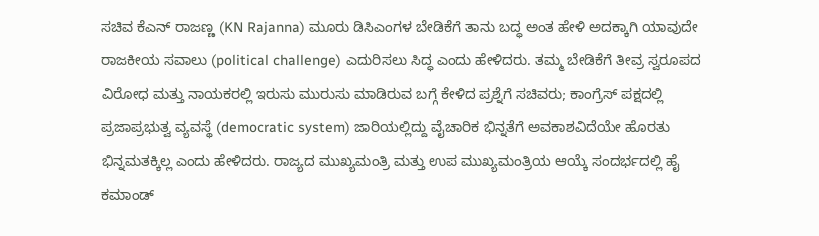ಸಚಿವ ಕೆಎನ್ ರಾಜಣ್ಣ (KN Rajanna) ಮೂರು ಡಿಸಿಎಂಗಳ ಬೇಡಿಕೆಗೆ ತಾನು ಬದ್ಧ ಅಂತ ಹೇಳಿ ಅದಕ್ಕಾಗಿ ಯಾವುದೇ ರಾಜಕೀಯ ಸವಾಲು (political challenge) ಎದುರಿಸಲು ಸಿದ್ಧ ಎಂದು ಹೇಳಿದರು. ತಮ್ಮ ಬೇಡಿಕೆಗೆ ತೀವ್ರ ಸ್ವರೂಪದ ವಿರೋಧ ಮತ್ತು ನಾಯಕರಲ್ಲಿ ಇರುಸು ಮುರುಸು ಮಾಡಿರುವ ಬಗ್ಗೆ ಕೇಳಿದ ಪ್ರಶ್ನೆಗೆ ಸಚಿವರು; ಕಾಂಗ್ರೆಸ್ ಪಕ್ಷದಲ್ಲಿ ಪ್ರಜಾಪ್ರಭುತ್ವ ವ್ಯವಸ್ಥೆ (democratic system) ಜಾರಿಯಲ್ಲಿದ್ದು ವೈಚಾರಿಕ ಭಿನ್ನತೆಗೆ ಅವಕಾಶವಿದೆಯೇ ಹೊರತು ಭಿನ್ನಮತಕ್ಕಿಲ್ಲ ಎಂದು ಹೇಳಿದರು. ರಾಜ್ಯದ ಮುಖ್ಯಮಂತ್ರಿ ಮತ್ತು ಉಪ ಮುಖ್ಯಮಂತ್ರಿಯ ಆಯ್ಕೆ ಸಂದರ್ಭದಲ್ಲಿ ಹೈ ಕಮಾಂಡ್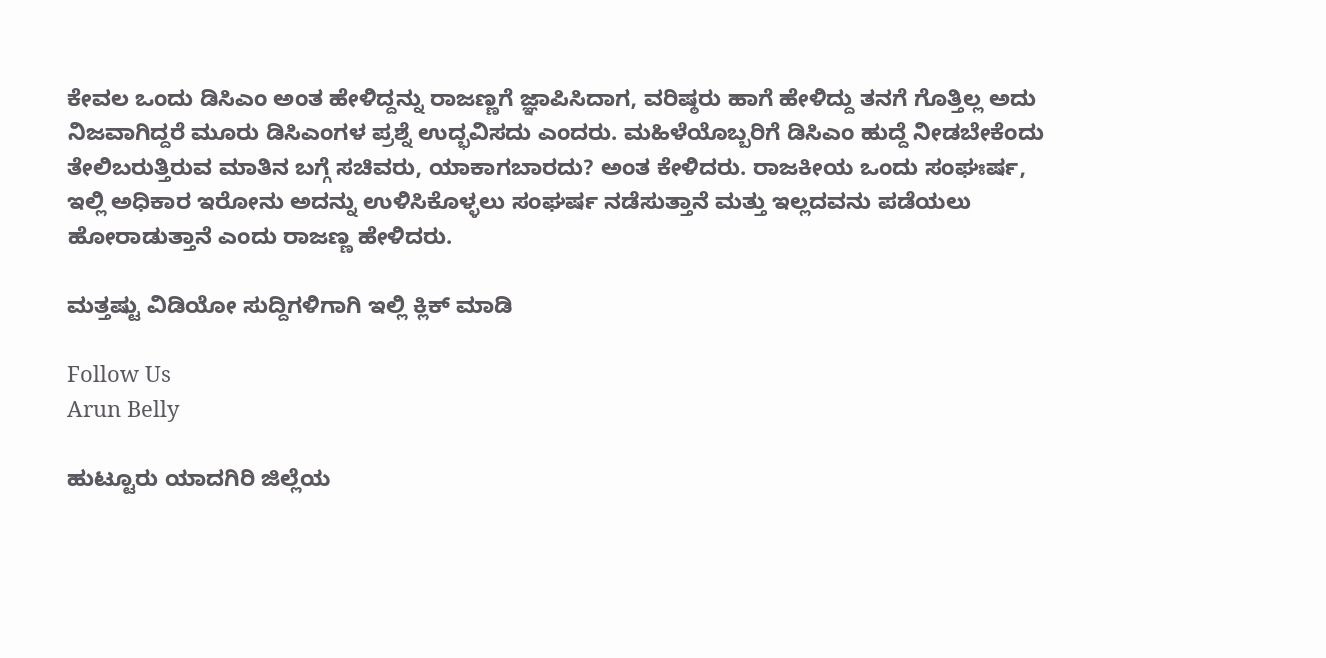ಕೇವಲ ಒಂದು ಡಿಸಿಎಂ ಅಂತ ಹೇಳಿದ್ದನ್ನು ರಾಜಣ್ಣಗೆ ಜ್ಞಾಪಿಸಿದಾಗ, ವರಿಷ್ಠರು ಹಾಗೆ ಹೇಳಿದ್ದು ತನಗೆ ಗೊತ್ತಿಲ್ಲ ಅದು ನಿಜವಾಗಿದ್ದರೆ ಮೂರು ಡಿಸಿಎಂಗಳ ಪ್ರಶ್ನೆ ಉದ್ಭವಿಸದು ಎಂದರು. ಮಹಿಳೆಯೊಬ್ಬರಿಗೆ ಡಿಸಿಎಂ ಹುದ್ದೆ ನೀಡಬೇಕೆಂದು ತೇಲಿಬರುತ್ತಿರುವ ಮಾತಿನ ಬಗ್ಗೆ ಸಚಿವರು, ಯಾಕಾಗಬಾರದು? ಅಂತ ಕೇಳಿದರು. ರಾಜಕೀಯ ಒಂದು ಸಂಘಃರ್ಷ, ಇಲ್ಲಿ ಅಧಿಕಾರ ಇರೋನು ಅದನ್ನು ಉಳಿಸಿಕೊಳ್ಳಲು ಸಂಘರ್ಷ ನಡೆಸುತ್ತಾನೆ ಮತ್ತು ಇಲ್ಲದವನು ಪಡೆಯಲು ಹೋರಾಡುತ್ತಾನೆ ಎಂದು ರಾಜಣ್ಣ ಹೇಳಿದರು.

ಮತ್ತಷ್ಟು ವಿಡಿಯೋ ಸುದ್ದಿಗಳಿಗಾಗಿ ಇಲ್ಲಿ ಕ್ಲಿಕ್ ಮಾಡಿ

Follow Us
Arun Belly

ಹುಟ್ಟೂರು ಯಾದಗಿರಿ ಜಿಲ್ಲೆಯ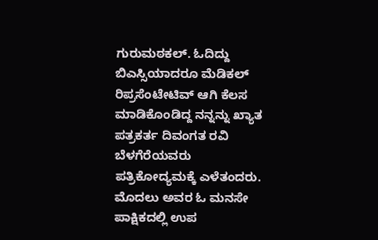ಗುರುಮಠಕಲ್. ಓದಿದ್ದು ಬಿಎಸ್ಸಿಯಾದರೂ ಮೆಡಿಕಲ್ ರಿಪ್ರಸೆಂಟೇಟಿವ್ ಆಗಿ ಕೆಲಸ ಮಾಡಿಕೊಂಡಿದ್ದ ನನ್ನನ್ನು ಖ್ಯಾತ ಪತ್ರಕರ್ತ ದಿವಂಗತ ರವಿ ಬೆಳಗೆರೆಯವರು ಪತ್ರಿಕೋದ್ಯಮಕ್ಕೆ ಎಳೆತಂದರು. ಮೊದಲು ಅವರ ಓ ಮನಸೇ ಪಾಕ್ಷಿಕದಲ್ಲಿ ಉಪ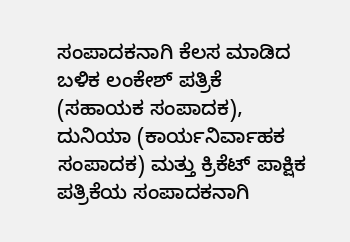ಸಂಪಾದಕನಾಗಿ ಕೆಲಸ ಮಾಡಿದ ಬಳಿಕ ಲಂಕೇಶ್ ಪತ್ರಿಕೆ (ಸಹಾಯಕ ಸಂಪಾದಕ), ದುನಿಯಾ (ಕಾರ್ಯನಿರ್ವಾಹಕ ಸಂಪಾದಕ) ಮತ್ತು ಕ್ರಿಕೆಟ್ ಪಾಕ್ಷಿಕ ಪತ್ರಿಕೆಯ ಸಂಪಾದಕನಾಗಿ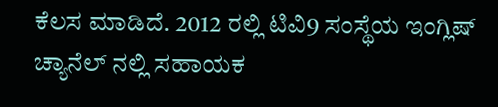ಕೆಲಸ ಮಾಡಿದೆ. 2012 ರಲ್ಲಿ ಟಿವಿ9 ಸಂಸ್ಥೆಯ ಇಂಗ್ಲಿಷ್ ಚ್ಯಾನೆಲ್ ನಲ್ಲಿ ಸಹಾಯಕ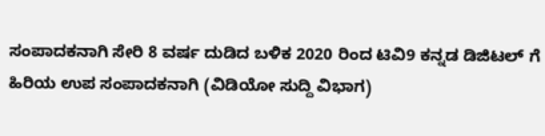ಸಂಪಾದಕನಾಗಿ ಸೇರಿ 8 ವರ್ಷ ದುಡಿದ ಬಳಿಕ 2020 ರಿಂದ ಟಿವಿ9 ಕನ್ನಡ ಡಿಜಿಟಲ್ ಗೆ ಹಿರಿಯ ಉಪ ಸಂಪಾದಕನಾಗಿ (ವಿಡಿಯೋ ಸುದ್ದಿ ವಿಭಾಗ)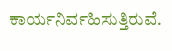ಕಾರ್ಯನಿರ್ವಹಿಸುತ್ತಿರುವೆ.